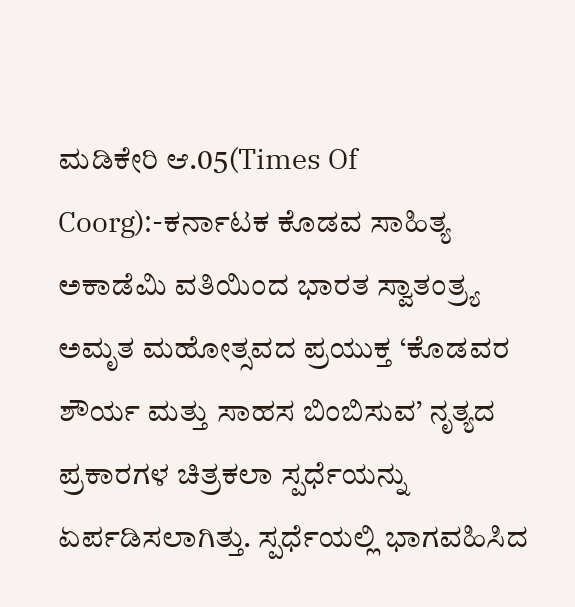ಮಡಿಕೇರಿ ಆ.05(Times Of Coorg):-ಕರ್ನಾಟಕ ಕೊಡವ ಸಾಹಿತ್ಯ ಅಕಾಡೆಮಿ ವತಿಯಿಂದ ಭಾರತ ಸ್ವಾತಂತ್ರ್ಯ ಅಮೃತ ಮಹೋತ್ಸವದ ಪ್ರಯುಕ್ತ ‘ಕೊಡವರ ಶೌರ್ಯ ಮತ್ತು ಸಾಹಸ ಬಿಂಬಿಸುವ’ ನೃತ್ಯದ ಪ್ರಕಾರಗಳ ಚಿತ್ರಕಲಾ ಸ್ಪರ್ಧೆಯನ್ನು ಏರ್ಪಡಿಸಲಾಗಿತ್ತು. ಸ್ಪರ್ಧೆಯಲ್ಲಿ ಭಾಗವಹಿಸಿದ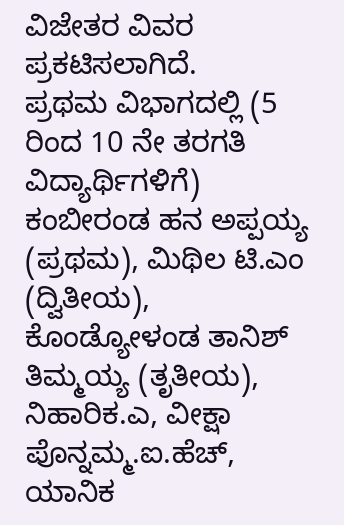ವಿಜೇತರ ವಿವರ ಪ್ರಕಟಿಸಲಾಗಿದೆ.
ಪ್ರಥಮ ವಿಭಾಗದಲ್ಲಿ (5 ರಿಂದ 10 ನೇ ತರಗತಿ ವಿದ್ಯಾರ್ಥಿಗಳಿಗೆ) ಕಂಬೀರಂಡ ಹನ ಅಪ್ಪಯ್ಯ (ಪ್ರಥಮ), ಮಿಥಿಲ ಟಿ.ಎಂ (ದ್ವಿತೀಯ), ಕೊಂಡ್ಯೋಳಂಡ ತಾನಿಶ್ ತಿಮ್ಮಯ್ಯ (ತೃತೀಯ), ನಿಹಾರಿಕ.ಎ, ವೀಕ್ಷಾ ಪೊನ್ನಮ್ಮ.ಐ.ಹೆಚ್, ಯಾನಿಕ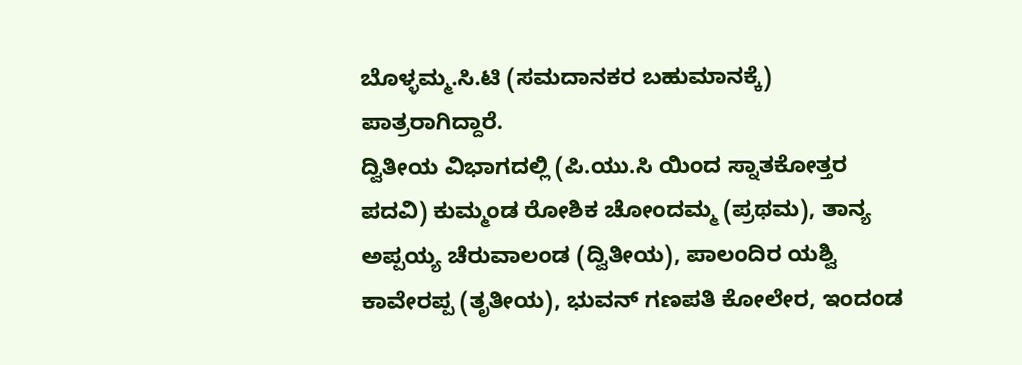ಬೊಳ್ಳಮ್ಮ.ಸಿ.ಟಿ (ಸಮದಾನಕರ ಬಹುಮಾನಕ್ಕೆ) ಪಾತ್ರರಾಗಿದ್ದಾರೆ.
ದ್ವಿತೀಯ ವಿಭಾಗದಲ್ಲಿ (ಪಿ.ಯು.ಸಿ ಯಿಂದ ಸ್ನಾತಕೋತ್ತರ ಪದವಿ) ಕುಮ್ಮಂಡ ರೋಶಿಕ ಚೋಂದಮ್ಮ (ಪ್ರಥಮ), ತಾನ್ಯ ಅಪ್ಪಯ್ಯ ಚೆರುವಾಲಂಡ (ದ್ವಿತೀಯ), ಪಾಲಂದಿರ ಯಶ್ವಿ ಕಾವೇರಪ್ಪ (ತೃತೀಯ), ಭುವನ್ ಗಣಪತಿ ಕೋಲೇರ, ಇಂದಂಡ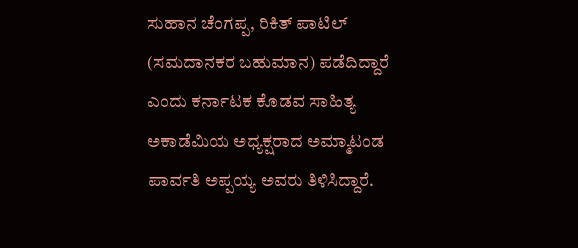ಸುಹಾನ ಚೆಂಗಪ್ಪ, ರಿಕಿತ್ ಪಾಟಿಲ್ (ಸಮದಾನಕರ ಬಹುಮಾನ) ಪಡೆದಿದ್ದಾರೆ ಎಂದು ಕರ್ನಾಟಕ ಕೊಡವ ಸಾಹಿತ್ಯ ಅಕಾಡೆಮಿಯ ಅಧ್ಯಕ್ಷರಾದ ಅಮ್ಮಾಟಂಡ ಪಾರ್ವತಿ ಅಪ್ಪಯ್ಯ ಅವರು ತಿಳಿಸಿದ್ದಾರೆ.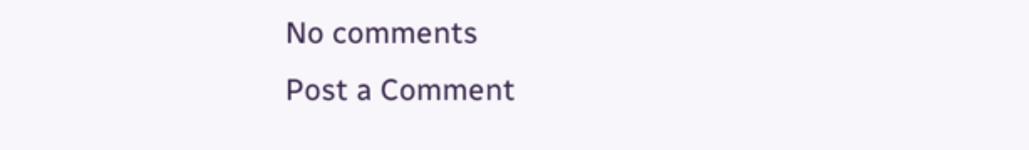No comments
Post a Comment